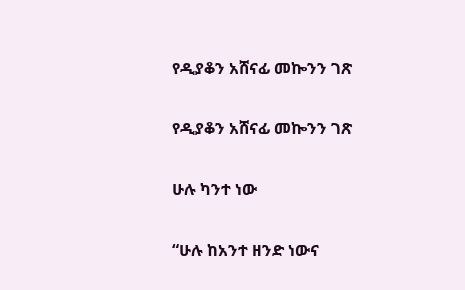የዲያቆን አሸናፊ መኰንን ገጽ

የዲያቆን አሸናፊ መኰንን ገጽ

ሁሉ ካንተ ነው

“ሁሉ ከአንተ ዘንድ ነውና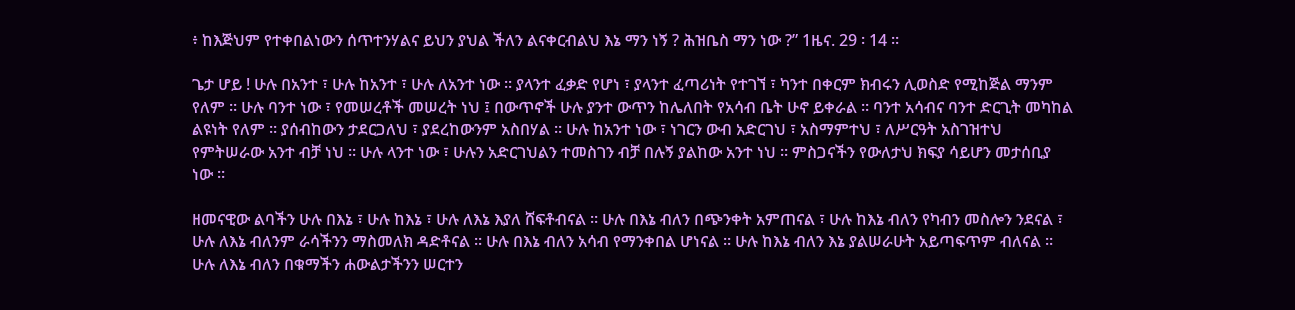፥ ከእጅህም የተቀበልነውን ሰጥተንሃልና ይህን ያህል ችለን ልናቀርብልህ እኔ ማን ነኝ ? ሕዝቤስ ማን ነው ?” 1ዜና. 29 ፡ 14 ።

ጌታ ሆይ ! ሁሉ በአንተ ፣ ሁሉ ከአንተ ፣ ሁሉ ለአንተ ነው ። ያላንተ ፈቃድ የሆነ ፣ ያላንተ ፈጣሪነት የተገኘ ፣ ካንተ በቀርም ክብሩን ሊወስድ የሚከጅል ማንም የለም ። ሁሉ ባንተ ነው ፣ የመሠረቶች መሠረት ነህ ፤ በውጥኖች ሁሉ ያንተ ውጥን ከሌለበት የአሳብ ቤት ሁኖ ይቀራል ። ባንተ አሳብና ባንተ ድርጊት መካከል ልዩነት የለም ። ያሰብከውን ታደርጋለህ ፣ ያደረከውንም አስበሃል ። ሁሉ ከአንተ ነው ፣ ነገርን ውብ አድርገህ ፣ አስማምተህ ፣ ለሥርዓት አስገዝተህ የምትሠራው አንተ ብቻ ነህ ። ሁሉ ላንተ ነው ፣ ሁሉን አድርገህልን ተመስገን ብቻ በሉኝ ያልከው አንተ ነህ ። ምስጋናችን የውለታህ ክፍያ ሳይሆን መታሰቢያ ነው ።

ዘመናዊው ልባችን ሁሉ በእኔ ፣ ሁሉ ከእኔ ፣ ሁሉ ለእኔ እያለ ሸፍቶብናል ። ሁሉ በእኔ ብለን በጭንቀት አምጠናል ፣ ሁሉ ከእኔ ብለን የካብን መስሎን ንደናል ፣ ሁሉ ለእኔ ብለንም ራሳችንን ማስመለክ ዳድቶናል ። ሁሉ በእኔ ብለን አሳብ የማንቀበል ሆነናል ። ሁሉ ከእኔ ብለን እኔ ያልሠራሁት አይጣፍጥም ብለናል ። ሁሉ ለእኔ ብለን በቁማችን ሐውልታችንን ሠርተን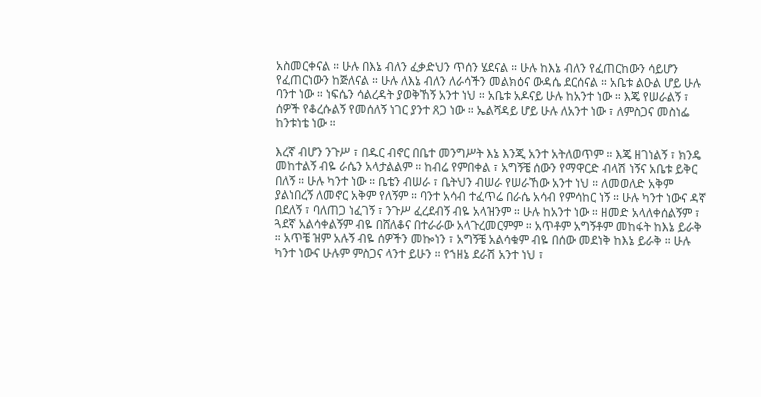አስመርቀናል ። ሁሉ በእኔ ብለን ፈቃድህን ጥሰን ሄደናል ። ሁሉ ከእኔ ብለን የፈጠርከውን ሳይሆን የፈጠርነውን ከጅለናል ። ሁሉ ለእኔ ብለን ለራሳችን መልክዕና ውዳሴ ደርሰናል ። አቤቱ ልዑል ሆይ ሁሉ ባንተ ነው ። ነፍሴን ሳልረዳት ያወቅኸኝ አንተ ነህ ። አቤቱ አዶናይ ሁሉ ከአንተ ነው ። እጄ የሠራልኝ ፣ ሰዎች የቆረሱልኝ የመሰለኝ ነገር ያንተ ጸጋ ነው ። ኤልሻዳይ ሆይ ሁሉ ለአንተ ነው ፣ ለምስጋና መስነፌ ከንቱነቴ ነው ።

እረኛ ብሆን ንጉሥ ፣ በዱር ብኖር በቤተ መንግሥት እኔ እንጂ አንተ አትለወጥም ። እጄ ዘገነልኝ ፣ ክንዴ መከተልኝ ብዬ ራሴን አላታልልም ። ከብሬ የምበቀል ፣ አግኝቼ ሰውን የማዋርድ ብላሽ ነኝና አቤቱ ይቅር በለኝ ። ሁሉ ካንተ ነው ። ቤቴን ብሠራ ፣ ቤትህን ብሠራ የሠራኸው አንተ ነህ ። ለመወለድ አቅም ያልነበረኝ ለመኖር አቅም የለኝም ። ባንተ አሳብ ተፈጥሬ በራሴ አሳብ የምሳከር ነኝ ። ሁሉ ካንተ ነውና ዳኛ በደለኝ ፣ ባለጠጋ ነፈገኝ ፣ ንጉሥ ፈረደብኝ ብዬ አላዝንም ። ሁሉ ከአንተ ነው ። ዘመድ አላለቀሰልኝም ፣ ጓደኛ አልሳቀልኝም ብዬ በሸለቆና በተራራው አላጉረመርምም ። አጥቶም አግኝቶም መከፋት ከእኔ ይራቅ ። አጥቼ ዝም አሉኝ ብዬ ሰዎችን መኰነን ፣ አግኝቼ አልሳቁም ብዬ በሰው መደነቅ ከእኔ ይራቅ ። ሁሉ ካንተ ነውና ሁሉም ምስጋና ላንተ ይሁን ። የኀዘኔ ደራሽ አንተ ነህ ፣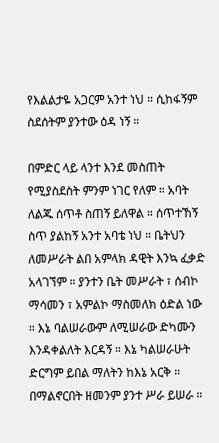የእልልታዬ አጋርም አንተ ነህ ። ሲከፋኝም ስደሰትም ያንተው ዕዳ ነኝ ።

በምድር ላይ ላንተ እንደ መስጠት የሚያስደስት ምንም ነገር የለም ። አባት ለልጁ ሰጥቶ ስጠኝ ይለዋል ። ሰጥተኸኝ ስጥ ያልከኝ አንተ አባቴ ነህ ። ቤትህን ለመሥራት ልበ አምላክ ዳዊት እንኳ ፈቃድ አላገኘም ። ያንተን ቤት መሥራት ፣ ሰብኮ ማሳመን ፣ አምልኮ ማስመለክ ዕድል ነው ። እኔ ባልሠራውም ለሚሠራው ድካሙን እንዳቀልለት እርዳኝ ። እኔ ካልሠራሁት ድርግም ይበል ማለትን ከእኔ አርቅ ። በማልኖርበት ዘመንም ያንተ ሥራ ይሠራ ።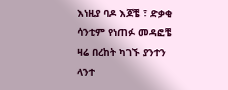እነዚያ ባዶ እጆቼ ፣ ድቃቂ ሳንቲም የነጠፉ መዳፎቼ ዛሬ በረከት ካገኙ ያንተን ላንተ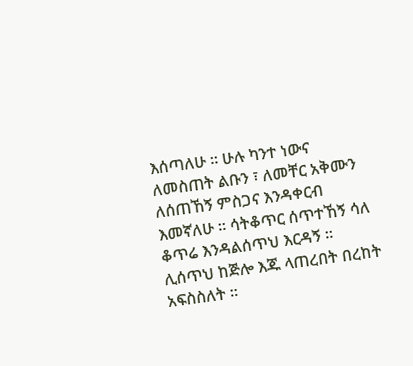እሰጣለሁ ። ሁሉ ካንተ ነውና ለመስጠት ልቡን ፣ ለመቸር አቅሙን ለሰጠኸኝ ምስጋና እንዳቀርብ እመኛለሁ ። ሳትቆጥር ሰጥተኸኝ ሳለ ቆጥሬ እንዳልሰጥህ እርዳኝ ። ሊሰጥህ ከጅሎ እጁ ላጠረበት በረከት አፍስስለት ።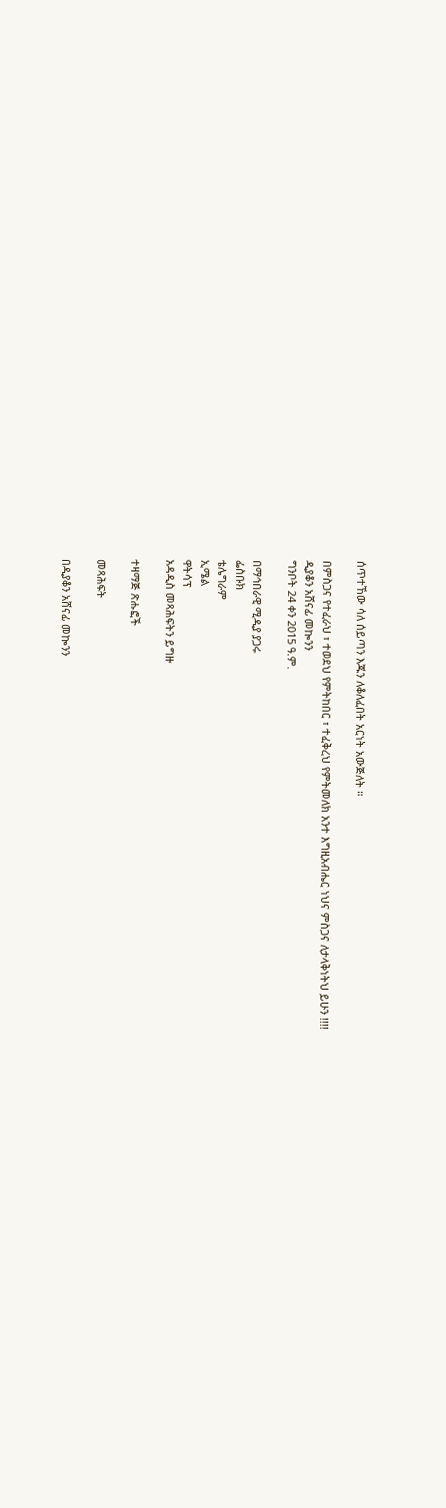ሰጥተኸው ሳለ ሰይጣን እጁን ለቆለፈበት አርነት አውጅለት ።

በምስጋና የተፈራህ ፣ ተወደህ የምትከበር ፣ ተፈቅረህ የምትመለክ አንተ እግዚአብሔር ነህና ምስጋና ለታላቅነትህ ይሁን !!!!
ዲያቆን አሸናፊ መኰንን
ግንቦት 24 ቀን 2015 ዓ.ም.

በማኅበራዊ ሚዲያ ያጋሩ
ፌስቡክ
ቴሌግራም
ኢሜል
ዋትሳፕ
አዳዲስ መጻሕፍትን ይግዙ

ተዛማጅ ጽሑፎች

መጻሕፍት

በዲያቆን አሸናፊ መኰንን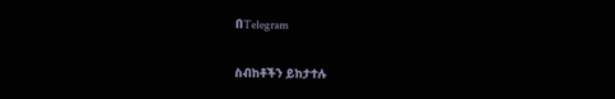በTelegram

ስብከቶችን ይከታተሉ